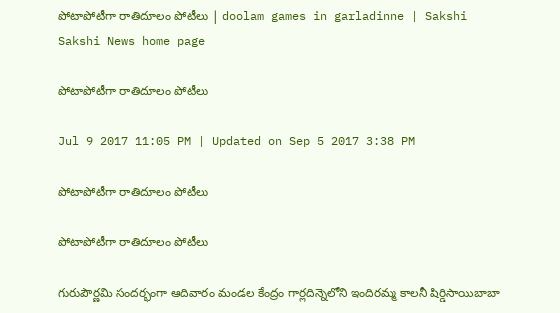పోటాపోటీగా రాతిదూలం పోటీలు | doolam games in garladinne | Sakshi
Sakshi News home page

పోటాపోటీగా రాతిదూలం పోటీలు

Jul 9 2017 11:05 PM | Updated on Sep 5 2017 3:38 PM

పోటాపోటీగా రాతిదూలం పోటీలు

పోటాపోటీగా రాతిదూలం పోటీలు

గురుపౌర్ణమి సందర్భంగా ఆదివారం మండల కేంద్రం గార్లదిన్నెలోని ఇందిరమ్మ కాలనీ షిర్డిసాయిబాబా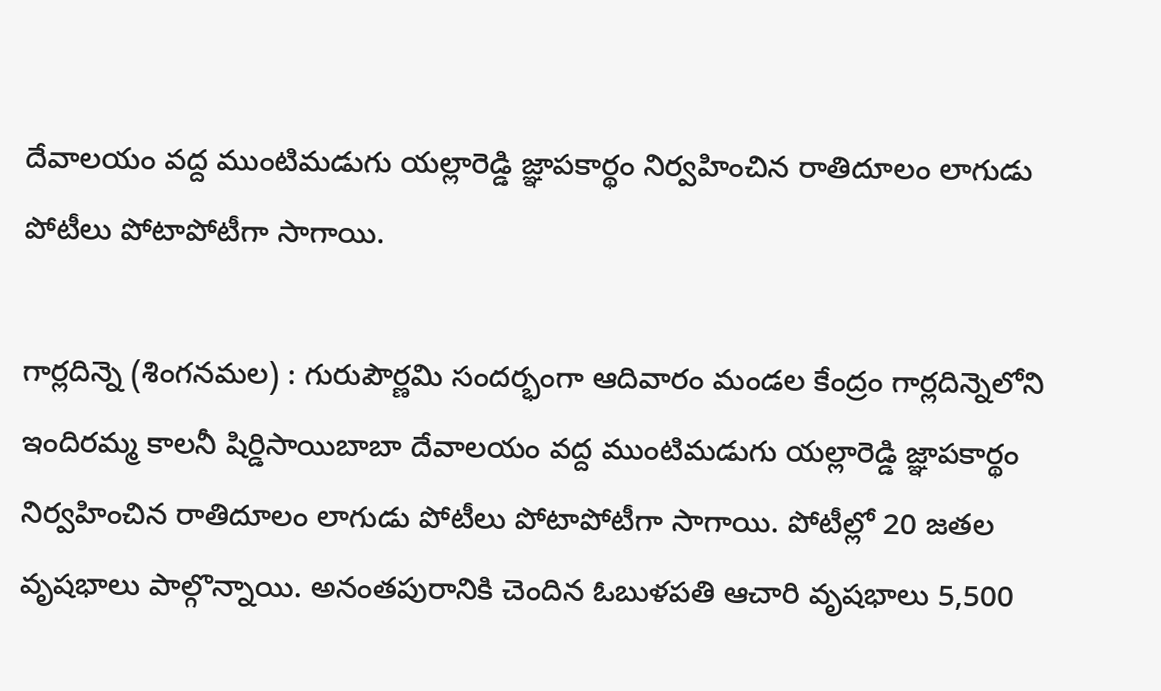దేవాలయం వద్ద ముంటిమడుగు యల్లారెడ్డి జ్ఞాపకార్థం నిర్వహించిన రాతిదూలం లాగుడు పోటీలు పోటాపోటీగా సాగాయి.

గార్లదిన్నె (శింగనమల) : గురుపౌర్ణమి సందర్భంగా ఆదివారం మండల కేంద్రం గార్లదిన్నెలోని ఇందిరమ్మ కాలనీ షిర్డిసాయిబాబా దేవాలయం వద్ద ముంటిమడుగు యల్లారెడ్డి జ్ఞాపకార్థం నిర్వహించిన రాతిదూలం లాగుడు పోటీలు పోటాపోటీగా సాగాయి. పోటీల్లో 20 జతల వృషభాలు పాల్గొన్నాయి. అనంతపురానికి చెందిన ఓబుళపతి ఆచారి వృషభాలు 5,500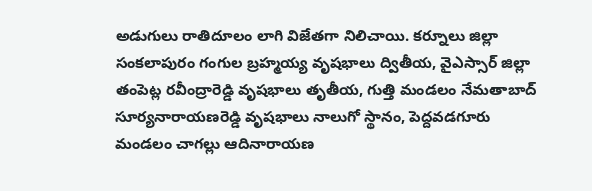అడుగులు రాతిదూలం లాగి విజేతగా నిలిచాయి. కర్నూలు జిల్లా సంకలాపురం గంగుల బ్రహ్మయ్య వృషభాలు ద్వితీయ, వైఎస్సార్‌ జిల్లా తంపెట్ల రవీంద్రారెడ్డి వృషభాలు తృతీయ, గుత్తి మండలం నేమతాబాద్‌ సూర్యనారాయణరెడ్డి వృషభాలు నాలుగో స్థానం, పెద్దవడగూరు మండలం చాగల్లు ఆదినారాయణ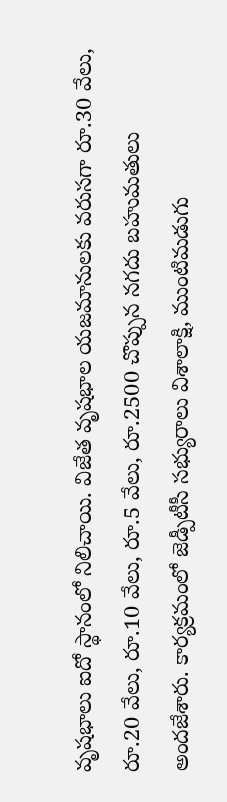వృషభాలు ఐదో స్థానంలో నిలిచాయి. విజేత వృషభాల యజమానులకు వరుసగా రూ.30 వేలు, రూ.20 వేలు, రూ.10 వేలు, రూ.5 వేలు, రూ.2500 చొప్పున నగదు బహుమతులు అందజేశారు. కార్యక్రమంలో జెడ్పీటీసీ సభ్యురాలు విశాలాక్షి, ముంటిమడుగు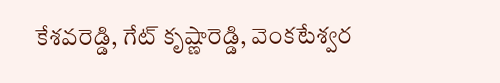కేశవరెడ్డి, గేట్‌ కృష్ణారెడ్డి, వెంకటేశ్వర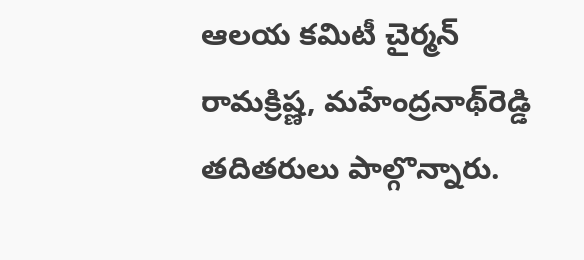ఆలయ కమిటీ చైర్మన్‌ రామక్రిష్ణ, మహేంద్రనాథ్‌రెడ్డి తదితరులు పాల్గొన్నారు.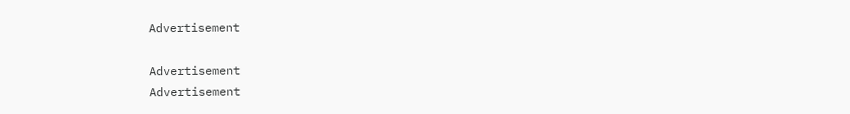Advertisement

Advertisement
Advertisement